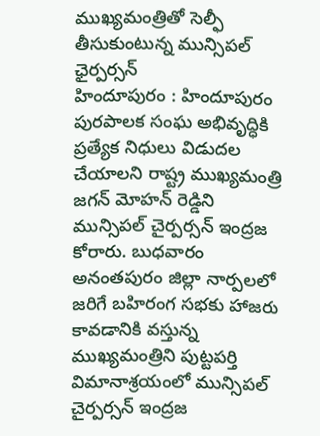ముఖ్యమంత్రితో సెల్ఫీ తీసుకుంటున్న మున్సిపల్ ఛైర్పర్సన్
హిందూపురం : హిందూపురం పురపాలక సంఘ అభివృద్ధికి ప్రత్యేక నిధులు విడుదల చేయాలని రాష్ట్ర ముఖ్యమంత్రి జగన్ మోహన్ రెడ్డిని మున్సిపల్ చైర్పర్సన్ ఇంద్రజ కోరారు. బుధవారం అనంతపురం జిల్లా నార్పలలో జరిగే బహిరంగ సభకు హాజరు కావడానికి వస్తున్న ముఖ్యమంత్రిని పుట్టపర్తి విమానాశ్రయంలో మున్సిపల్ చైర్పర్సన్ ఇంద్రజ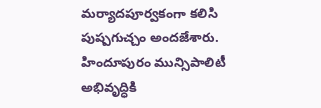మర్యాదపూర్వకంగా కలిసి పుష్పగుచ్చం అందజేశారు. హిందూపురం మున్సిపాలిటీ అభివృద్ధికి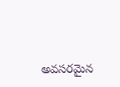అవసరమైన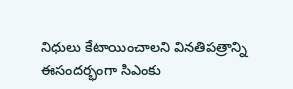నిధులు కేటాయించాలని వినతిపత్రాన్ని ఈసందర్భంగా సిఎంకు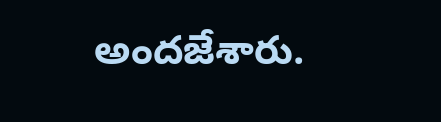అందజేశారు.